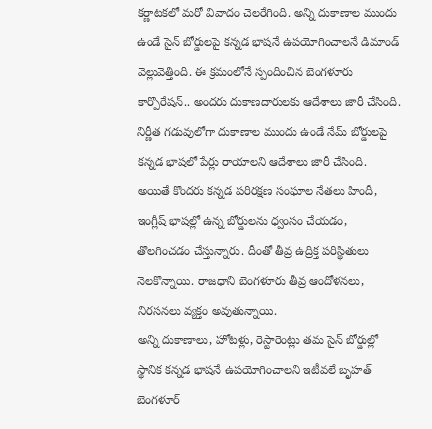కర్ణాటకలో మరో వివాదం చెలరేగింది. అన్ని దుకాణాల ముందు ఉండే సైన్ బోర్డులపై కన్నడ భాషనే ఉపయోగించాలనే డిమాండ్ వెల్లువెత్తింది. ఈ క్రమంలోనే స్పందించిన బెంగళూరు కార్పొరేషన్.. అందరు దుకాణదారులకు ఆదేశాలు జారీ చేసింది. నిర్ణీత గడువులోగా దుకాణాల ముందు ఉండే నేమ్ బోర్డులపై కన్నడ భాషలో పేర్లు రాయాలని ఆదేశాలు జారీ చేసింది. అయితే కొందరు కన్నడ పరిరక్షణ సంఘాల నేతలు హిందీ, ఇంగ్లీష్ భాషల్లో ఉన్న బోర్డులను ధ్వంసం చేయడం, తొలగించడం చేస్తున్నారు. దీంతో తీవ్ర ఉద్రిక్త పరిస్థితులు నెలకొన్నాయి. రాజధాని బెంగళూరు తీవ్ర ఆందోళనలు, నిరసనలు వ్యక్తం అవుతున్నాయి.
అన్ని దుకాణాలు, హోటళ్లు, రెస్టారెంట్లు తమ సైన్ బోర్డుల్లో స్థానిక కన్నడ భాషనే ఉపయోగించాలని ఇటీవలే బృహత్ బెంగళూర్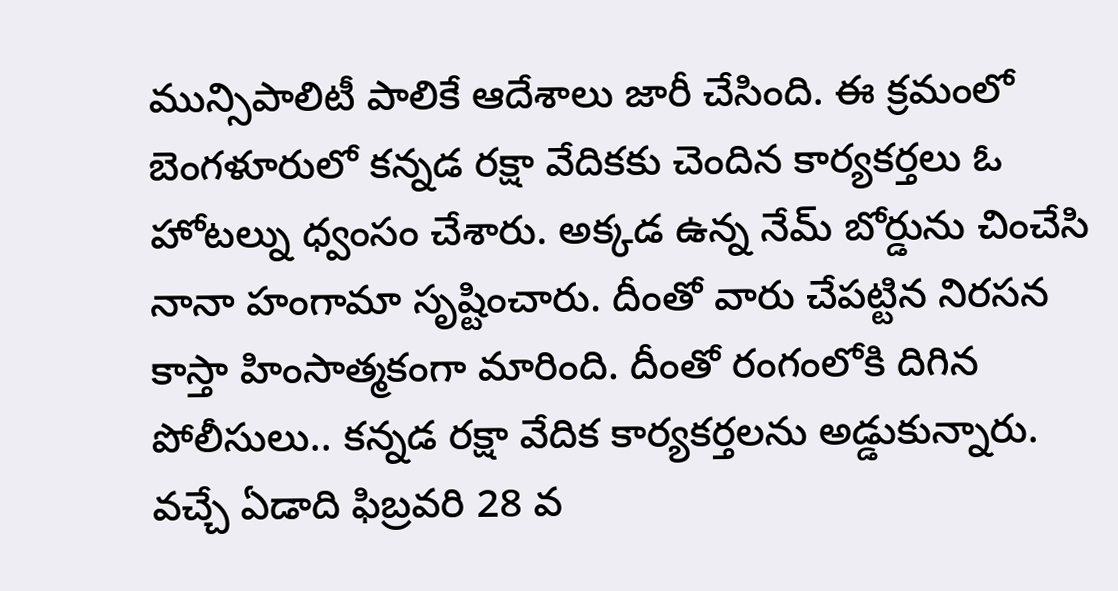మున్సిపాలిటీ పాలికే ఆదేశాలు జారీ చేసింది. ఈ క్రమంలో బెంగళూరులో కన్నడ రక్షా వేదికకు చెందిన కార్యకర్తలు ఓ హోటల్ను ధ్వంసం చేశారు. అక్కడ ఉన్న నేమ్ బోర్డును చించేసి నానా హంగామా సృష్టించారు. దీంతో వారు చేపట్టిన నిరసన కాస్తా హింసాత్మకంగా మారింది. దీంతో రంగంలోకి దిగిన పోలీసులు.. కన్నడ రక్షా వేదిక కార్యకర్తలను అడ్డుకున్నారు. వచ్చే ఏడాది ఫిబ్రవరి 28 వ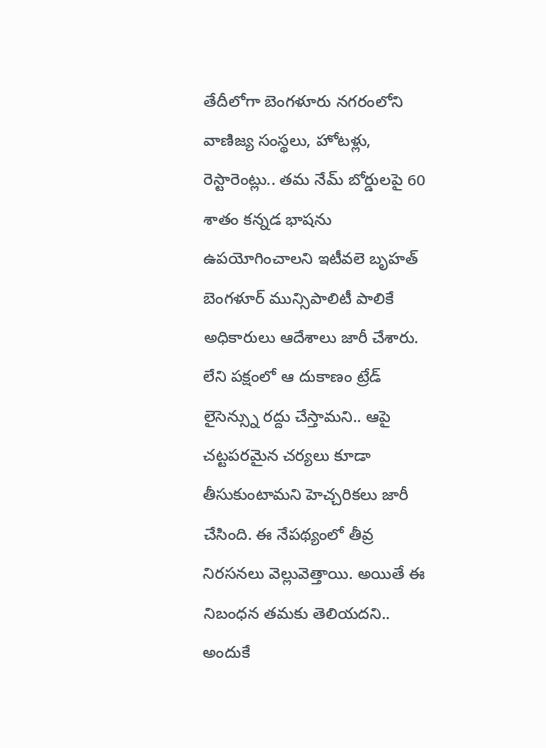తేదీలోగా బెంగళూరు నగరంలోని వాణిజ్య సంస్థలు, హోటళ్లు, రెస్టారెంట్లు.. తమ నేమ్ బోర్డులపై 60 శాతం కన్నడ భాషను ఉపయోగించాలని ఇటీవలె బృహత్ బెంగళూర్ మున్సిపాలిటీ పాలికే అధికారులు ఆదేశాలు జారీ చేశారు. లేని పక్షంలో ఆ దుకాణం ట్రేడ్ లైసెన్స్ను రద్దు చేస్తామని.. ఆపై చట్టపరమైన చర్యలు కూడా తీసుకుంటామని హెచ్చరికలు జారీ చేసింది. ఈ నేపథ్యంలో తీవ్ర నిరసనలు వెల్లువెత్తాయి. అయితే ఈ నిబంధన తమకు తెలియదని.. అందుకే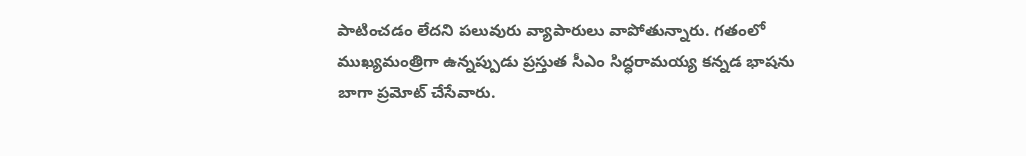పాటించడం లేదని పలువురు వ్యాపారులు వాపోతున్నారు. గతంలో ముఖ్యమంత్రిగా ఉన్నప్పుడు ప్రస్తుత సీఎం సిద్ధరామయ్య కన్నడ భాషను బాగా ప్రమోట్ చేసేవారు.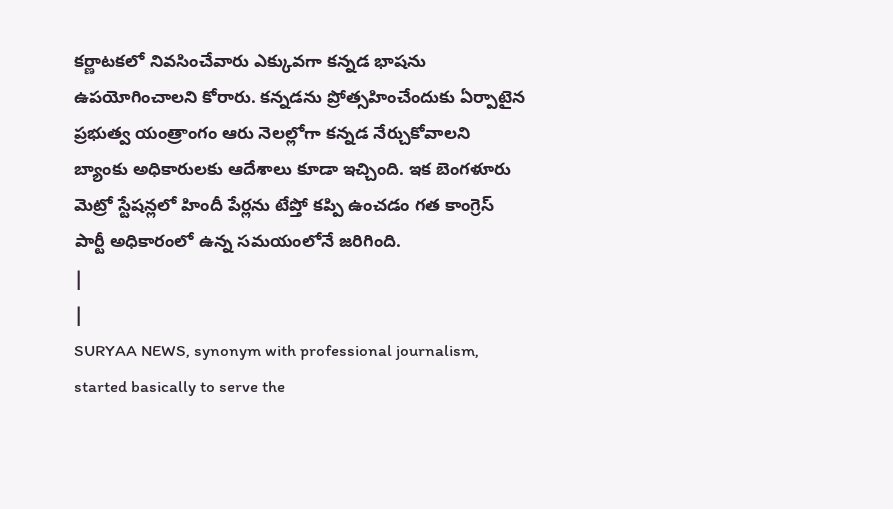కర్ణాటకలో నివసించేవారు ఎక్కువగా కన్నడ భాషను ఉపయోగించాలని కోరారు. కన్నడను ప్రోత్సహించేందుకు ఏర్పాటైన ప్రభుత్వ యంత్రాంగం ఆరు నెలల్లోగా కన్నడ నేర్చుకోవాలని బ్యాంకు అధికారులకు ఆదేశాలు కూడా ఇచ్చింది. ఇక బెంగళూరు మెట్రో స్టేషన్లలో హిందీ పేర్లను టేప్తో కప్పి ఉంచడం గత కాంగ్రెస్ పార్టీ అధికారంలో ఉన్న సమయంలోనే జరిగింది.
|
|
SURYAA NEWS, synonym with professional journalism, started basically to serve the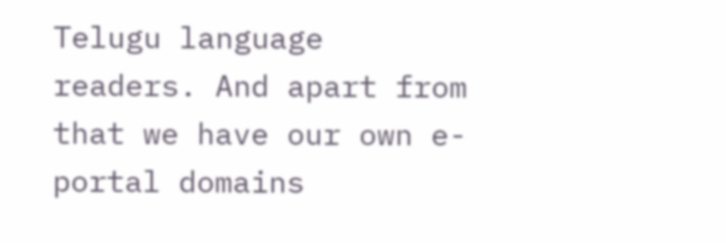Telugu language readers. And apart from that we have our own e-portal domains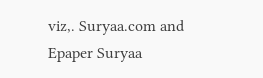viz,. Suryaa.com and Epaper Suryaa